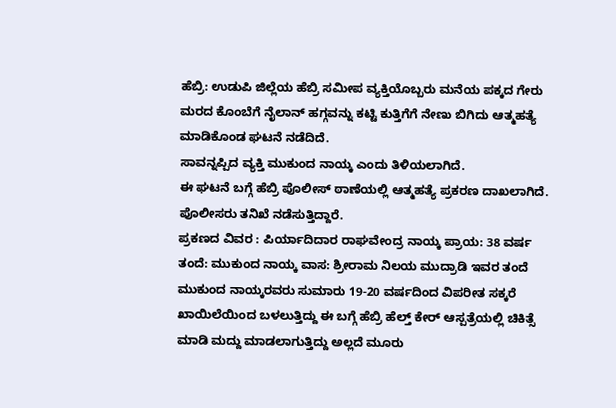ಹೆಬ್ರಿ: ಉಡುಪಿ ಜಿಲ್ಲೆಯ ಹೆಬ್ರಿ ಸಮೀಪ ವ್ಯಕ್ತಿಯೊಬ್ಬರು ಮನೆಯ ಪಕ್ಕದ ಗೇರು ಮರದ ಕೊಂಬೆಗೆ ನೈಲಾನ್ ಹಗ್ಗವನ್ನು ಕಟ್ಟಿ ಕುತ್ತಿಗೆಗೆ ನೇಣು ಬಿಗಿದು ಆತ್ಮಹತ್ಯೆ ಮಾಡಿಕೊಂಡ ಘಟನೆ ನಡೆದಿದೆ.
ಸಾವನ್ನಪ್ಪಿದ ವ್ಯಕ್ತಿ ಮುಕುಂದ ನಾಯ್ಕ ಎಂದು ತಿಳಿಯಲಾಗಿದೆ.
ಈ ಘಟನೆ ಬಗ್ಗೆ ಹೆಬ್ರಿ ಪೊಲೀಸ್ ಠಾಣೆಯಲ್ಲಿ ಆತ್ಮಹತ್ಯೆ ಪ್ರಕರಣ ದಾಖಲಾಗಿದೆ. ಪೊಲೀಸರು ತನಿಖೆ ನಡೆಸುತ್ತಿದ್ದಾರೆ.
ಪ್ರಕಣದ ವಿವರ : ಪಿರ್ಯಾದಿದಾರ ರಾಘವೇಂದ್ರ ನಾಯ್ಕ ಪ್ರಾಯ: 38 ವರ್ಷ ತಂದೆ: ಮುಕುಂದ ನಾಯ್ಕ ವಾಸ: ಶ್ರೀರಾಮ ನಿಲಯ ಮುದ್ರಾಡಿ ಇವರ ತಂದೆ ಮುಕುಂದ ನಾಯ್ಕರವರು ಸುಮಾರು 19-20 ವರ್ಷದಿಂದ ವಿಪರೀತ ಸಕ್ಕರೆ ಖಾಯಿಲೆಯಿಂದ ಬಳಲುತ್ತಿದ್ದು ಈ ಬಗ್ಗೆ ಹೆಬ್ರಿ ಹೆಲ್ತ್ ಕೇರ್ ಆಸ್ಪತ್ರೆಯಲ್ಲಿ ಚಿಕಿತ್ಸೆ ಮಾಡಿ ಮದ್ದು ಮಾಡಲಾಗುತ್ತಿದ್ದು ಅಲ್ಲದೆ ಮೂರು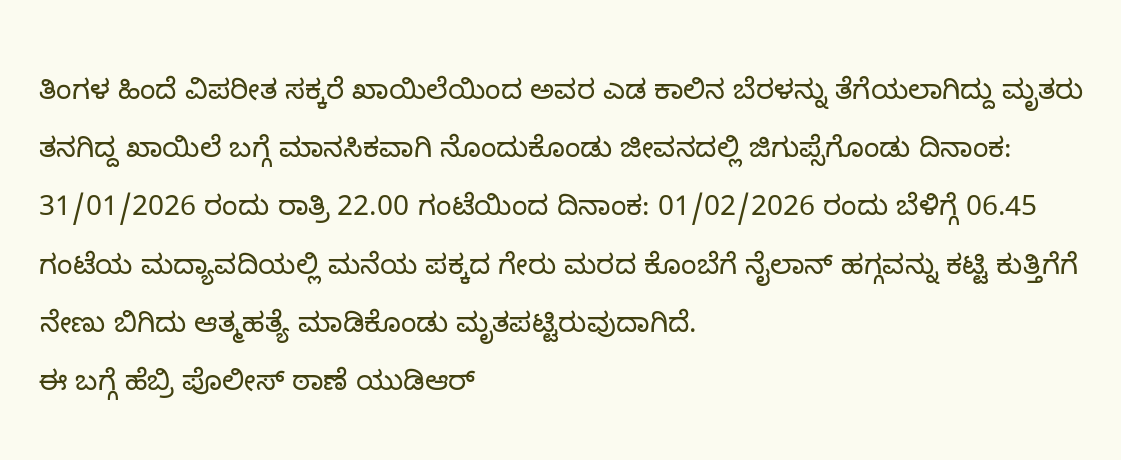ತಿಂಗಳ ಹಿಂದೆ ವಿಪರೀತ ಸಕ್ಕರೆ ಖಾಯಿಲೆಯಿಂದ ಅವರ ಎಡ ಕಾಲಿನ ಬೆರಳನ್ನು ತೆಗೆಯಲಾಗಿದ್ದು ಮೃತರು ತನಗಿದ್ದ ಖಾಯಿಲೆ ಬಗ್ಗೆ ಮಾನಸಿಕವಾಗಿ ನೊಂದುಕೊಂಡು ಜೀವನದಲ್ಲಿ ಜಿಗುಪ್ಸೆಗೊಂಡು ದಿನಾಂಕ: 31/01/2026 ರಂದು ರಾತ್ರಿ 22.00 ಗಂಟೆಯಿಂದ ದಿನಾಂಕ: 01/02/2026 ರಂದು ಬೆಳಿಗ್ಗೆ 06.45 ಗಂಟೆಯ ಮದ್ಯಾವದಿಯಲ್ಲಿ ಮನೆಯ ಪಕ್ಕದ ಗೇರು ಮರದ ಕೊಂಬೆಗೆ ನೈಲಾನ್ ಹಗ್ಗವನ್ನು ಕಟ್ಟಿ ಕುತ್ತಿಗೆಗೆ ನೇಣು ಬಿಗಿದು ಆತ್ಮಹತ್ಯೆ ಮಾಡಿಕೊಂಡು ಮೃತಪಟ್ಟಿರುವುದಾಗಿದೆ.
ಈ ಬಗ್ಗೆ ಹೆಬ್ರಿ ಪೊಲೀಸ್ ಠಾಣೆ ಯುಡಿಆರ್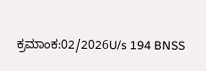ಕ್ರಮಾಂಕ:02/2026U/s 194 BNSS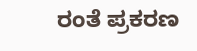ರಂತೆ ಪ್ರಕರಣ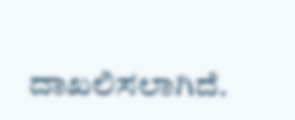ದಾಖಲಿಸಲಾಗಿದೆ.